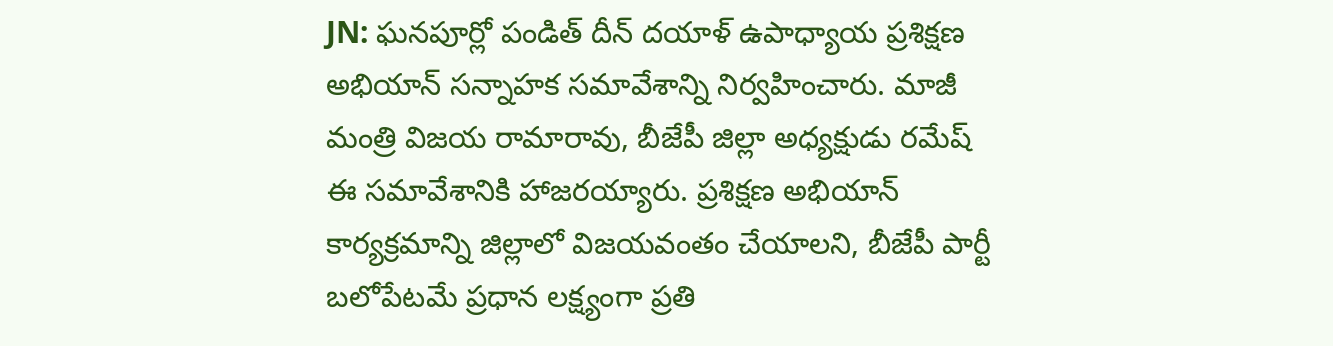JN: ఘనపూర్లో పండిత్ దీన్ దయాళ్ ఉపాధ్యాయ ప్రశిక్షణ అభియాన్ సన్నాహక సమావేశాన్ని నిర్వహించారు. మాజీ మంత్రి విజయ రామారావు, బీజేపీ జిల్లా అధ్యక్షుడు రమేష్ ఈ సమావేశానికి హాజరయ్యారు. ప్రశిక్షణ అభియాన్ కార్యక్రమాన్ని జిల్లాలో విజయవంతం చేయాలని, బీజేపీ పార్టీ బలోపేటమే ప్రధాన లక్ష్యంగా ప్రతి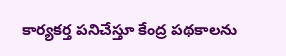కార్యకర్త పనిచేస్తూ కేంద్ర పథకాలను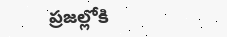ప్రజల్లోకి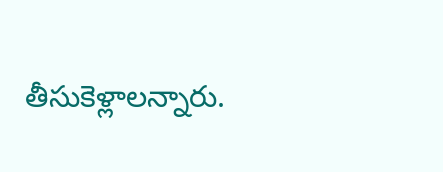తీసుకెళ్లాలన్నారు.